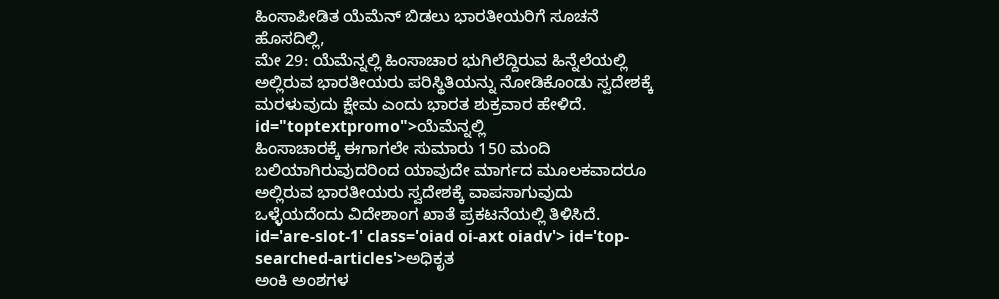ಹಿಂಸಾಪೀಡಿತ ಯೆಮೆನ್ ಬಿಡಲು ಭಾರತೀಯರಿಗೆ ಸೂಚನೆ
ಹೊಸದಿಲ್ಲಿ,
ಮೇ 29: ಯೆಮೆನ್ನಲ್ಲಿ ಹಿಂಸಾಚಾರ ಭುಗಿಲೆದ್ದಿರುವ ಹಿನ್ನೆಲೆಯಲ್ಲಿ ಅಲ್ಲಿರುವ ಭಾರತೀಯರು ಪರಿಸ್ಥಿತಿಯನ್ನು ನೋಡಿಕೊಂಡು ಸ್ವದೇಶಕ್ಕೆ ಮರಳುವುದು ಕ್ಷೇಮ ಎಂದು ಭಾರತ ಶುಕ್ರವಾರ ಹೇಳಿದೆ. id="toptextpromo">ಯೆಮೆನ್ನಲ್ಲಿ
ಹಿಂಸಾಚಾರಕ್ಕೆ ಈಗಾಗಲೇ ಸುಮಾರು 150 ಮಂದಿ ಬಲಿಯಾಗಿರುವುದರಿಂದ ಯಾವುದೇ ಮಾರ್ಗದ ಮೂಲಕವಾದರೂ ಅಲ್ಲಿರುವ ಭಾರತೀಯರು ಸ್ವದೇಶಕ್ಕೆ ವಾಪಸಾಗುವುದು ಒಳ್ಳೆಯದೆಂದು ವಿದೇಶಾಂಗ ಖಾತೆ ಪ್ರಕಟನೆಯಲ್ಲಿ ತಿಳಿಸಿದೆ. id='are-slot-1' class='oiad oi-axt oiadv'> id='top-searched-articles'>ಅಧಿಕೃತ
ಅಂಕಿ ಅಂಶಗಳ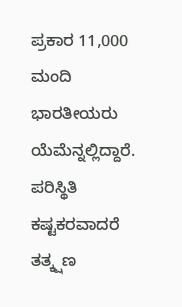ಪ್ರಕಾರ 11,000 ಮಂದಿ ಭಾರತೀಯರು ಯೆಮೆನ್ನಲ್ಲಿದ್ದಾರೆ. ಪರಿಸ್ಥಿತಿ ಕಷ್ಟಕರವಾದರೆ ತತ್ಕ್ಷಣ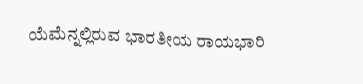ಯೆಮೆನ್ನಲ್ಲಿರುವ ಭಾರತೀಯ ರಾಯಭಾರಿ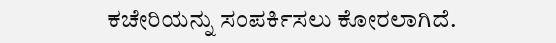ಕಚೇರಿಯನ್ನು ಸಂಪರ್ಕಿಸಲು ಕೋರಲಾಗಿದೆ.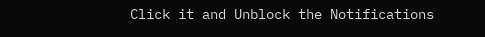Click it and Unblock the Notifications